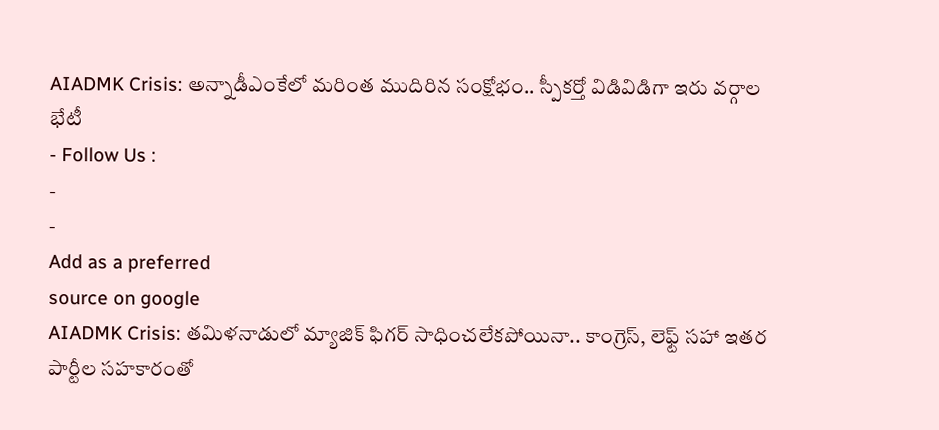AIADMK Crisis: అన్నాడీఎంకేలో మరింత ముదిరిన సంక్షోభం.. స్పీకర్తో విడివిడిగా ఇరు వర్గాల భేటీ
- Follow Us :
-
-
Add as a preferred
source on google
AIADMK Crisis: తమిళనాడులో మ్యాజిక్ ఫిగర్ సాధించలేకపోయినా.. కాంగ్రెస్, లెఫ్ట్ సహా ఇతర పార్టీల సహకారంతో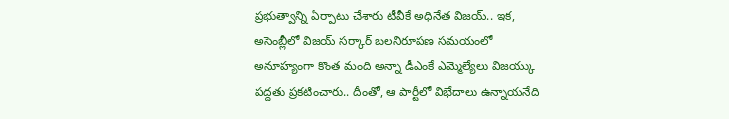ప్రభుత్వాన్ని ఏర్పాటు చేశారు టీవీకే అధినేత విజయ్.. ఇక, అసెంబ్లీలో విజయ్ సర్కార్ బలనిరూపణ సమయంలో అనూహ్యంగా కొంత మంది అన్నా డీఎంకే ఎమ్మెల్యేలు విజయ్కు పద్దతు ప్రకటించారు.. దీంతో, ఆ పార్టీలో విభేదాలు ఉన్నాయనేది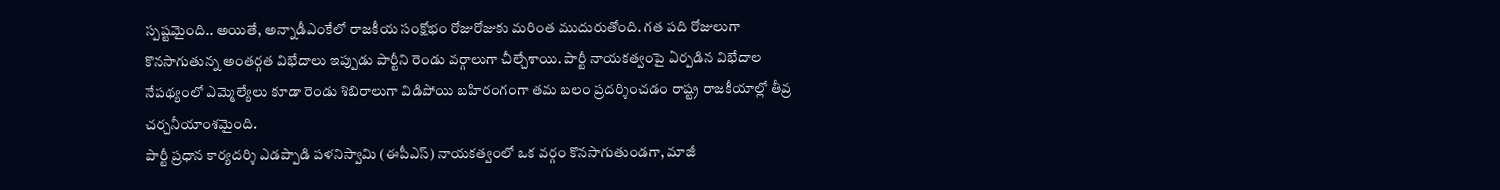స్పష్టమైంది.. అయితే, అన్నాడీఎంకేలో రాజకీయ సంక్షోభం రోజురోజుకు మరింత ముదురుతోంది. గత పది రోజులుగా కొనసాగుతున్న అంతర్గత విభేదాలు ఇప్పుడు పార్టీని రెండు వర్గాలుగా చీల్చేశాయి. పార్టీ నాయకత్వంపై ఏర్పడిన విభేదాల నేపథ్యంలో ఎమ్మెల్యేలు కూడా రెండు శిబిరాలుగా విడిపోయి బహిరంగంగా తమ బలం ప్రదర్శించడం రాష్ట్ర రాజకీయాల్లో తీవ్ర చర్చనీయాంశమైంది.
పార్టీ ప్రధాన కార్యదర్శి ఎడప్పాడి పళనిస్వామి (ఈపీఎస్) నాయకత్వంలో ఒక వర్గం కొనసాగుతుండగా, మాజీ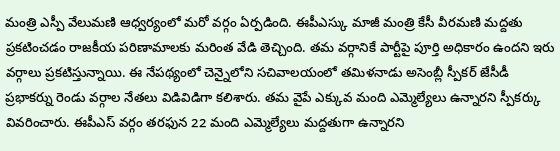మంత్రి ఎస్పీ వేలుమణి ఆధ్వర్యంలో మరో వర్గం ఏర్పడింది. ఈపీఎస్కు మాజీ మంత్రి కేసీ వీరమణి మద్దతు ప్రకటించడం రాజకీయ పరిణామాలకు మరింత వేడి తెచ్చింది. తమ వర్గానికే పార్టీపై పూర్తి అధికారం ఉందని ఇరు వర్గాలు ప్రకటిస్తున్నాయి. ఈ నేపథ్యంలో చెన్నైలోని సచివాలయంలో తమిళనాడు అసెంబ్లీ స్పీకర్ జేసీడీ ప్రభాకర్ను రెండు వర్గాల నేతలు విడివిడిగా కలిశారు. తమ వైపే ఎక్కువ మంది ఎమ్మెల్యేలు ఉన్నారని స్పీకర్కు వివరించారు. ఈపీఎస్ వర్గం తరఫున 22 మంది ఎమ్మెల్యేలు మద్దతుగా ఉన్నారని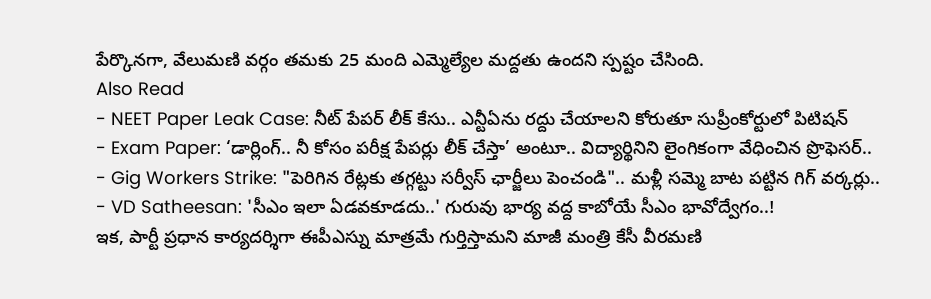పేర్కొనగా, వేలుమణి వర్గం తమకు 25 మంది ఎమ్మెల్యేల మద్దతు ఉందని స్పష్టం చేసింది.
Also Read
- NEET Paper Leak Case: నీట్ పేపర్ లీక్ కేసు.. ఎన్టీఏను రద్దు చేయాలని కోరుతూ సుప్రీంకోర్టులో పిటిషన్
- Exam Paper: ‘డార్లింగ్.. నీ కోసం పరీక్ష పేపర్లు లీక్ చేస్తా’ అంటూ.. విద్యార్థినిని లైంగికంగా వేధించిన ప్రొఫెసర్..
- Gig Workers Strike: "పెరిగిన రేట్లకు తగ్గట్టు సర్వీస్ ఛార్జీలు పెంచండి".. మళ్లీ సమ్మె బాట పట్టిన గిగ్ వర్కర్లు..
- VD Satheesan: 'సీఎం ఇలా ఏడవకూడదు..' గురువు భార్య వద్ద కాబోయే సీఎం భావోద్వేగం..!
ఇక, పార్టీ ప్రధాన కార్యదర్శిగా ఈపీఎస్ను మాత్రమే గుర్తిస్తామని మాజీ మంత్రి కేసీ వీరమణి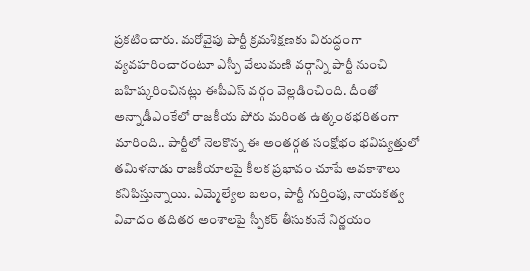ప్రకటించారు. మరోవైపు పార్టీ క్రమశిక్షణకు విరుద్ధంగా వ్యవహరించారంటూ ఎస్పీ వేలుమణి వర్గాన్ని పార్టీ నుంచి బహిష్కరించినట్లు ఈపీఎస్ వర్గం వెల్లడించింది. దీంతో అన్నాడీఎంకేలో రాజకీయ పోరు మరింత ఉత్కంఠభరితంగా మారింది.. పార్టీలో నెలకొన్న ఈ అంతర్గత సంక్షోభం భవిష్యత్తులో తమిళనాడు రాజకీయాలపై కీలక ప్రభావం చూపే అవకాశాలు కనిపిస్తున్నాయి. ఎమ్మెల్యేల బలం, పార్టీ గుర్తింపు, నాయకత్వ వివాదం తదితర అంశాలపై స్పీకర్ తీసుకునే నిర్ణయం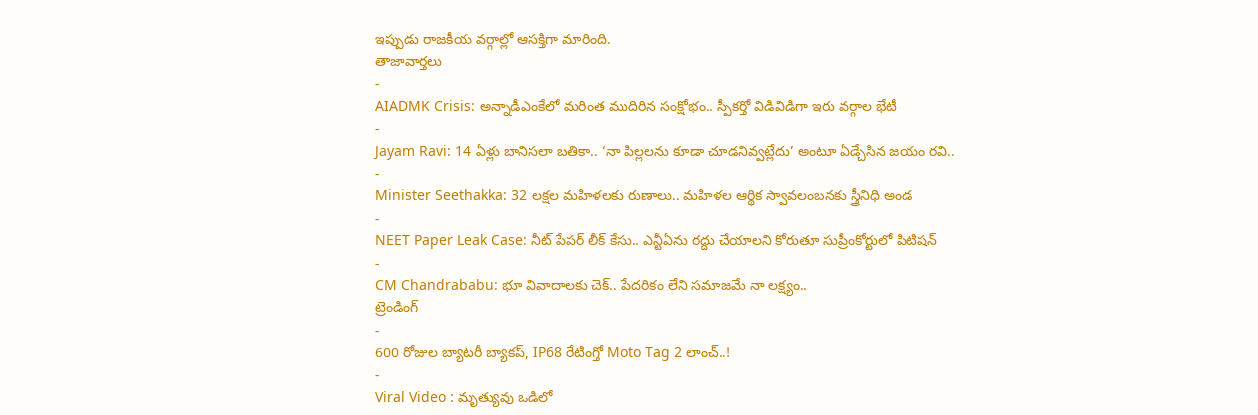ఇప్పుడు రాజకీయ వర్గాల్లో ఆసక్తిగా మారింది.
తాజావార్తలు
-
AIADMK Crisis: అన్నాడీఎంకేలో మరింత ముదిరిన సంక్షోభం.. స్పీకర్తో విడివిడిగా ఇరు వర్గాల భేటీ
-
Jayam Ravi: 14 ఏళ్లు బానిసలా బతికా.. ‘నా పిల్లలను కూడా చూడనివ్వట్లేదు’ అంటూ ఏడ్చేసిన జయం రవి..
-
Minister Seethakka: 32 లక్షల మహిళలకు రుణాలు.. మహిళల ఆర్థిక స్వావలంబనకు స్త్రీనిధి అండ
-
NEET Paper Leak Case: నీట్ పేపర్ లీక్ కేసు.. ఎన్టీఏను రద్దు చేయాలని కోరుతూ సుప్రీంకోర్టులో పిటిషన్
-
CM Chandrababu: భూ వివాదాలకు చెక్.. పేదరికం లేని సమాజమే నా లక్ష్యం..
ట్రెండింగ్
-
600 రోజుల బ్యాటరీ బ్యాకప్, IP68 రేటింగ్తో Moto Tag 2 లాంచ్..!
-
Viral Video : మృత్యువు ఒడిలో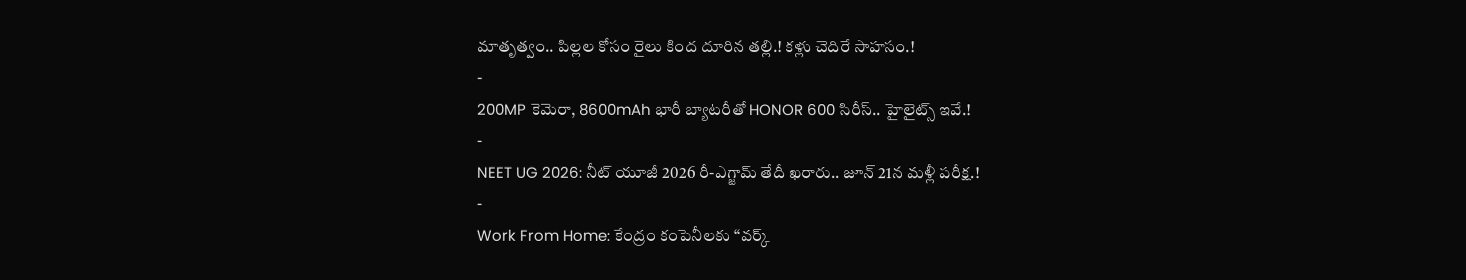మాతృత్వం.. పిల్లల కోసం రైలు కింద దూరిన తల్లి.! కళ్లు చెదిరే సాహసం.!
-
200MP కెమెరా, 8600mAh భారీ బ్యాటరీతో HONOR 600 సిరీస్.. హైలైట్స్ ఇవే.!
-
NEET UG 2026: నీట్ యూజీ 2026 రీ-ఎగ్జామ్ తేదీ ఖరారు.. జూన్ 21న మళ్లీ పరీక్ష.!
-
Work From Home: కేంద్రం కంపెనీలకు “వర్క్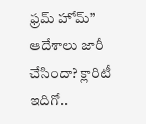ఫ్రమ్ హోమ్” ఆదేశాలు జారీ చేసిందా? క్లారిటీ ఇదిగో..